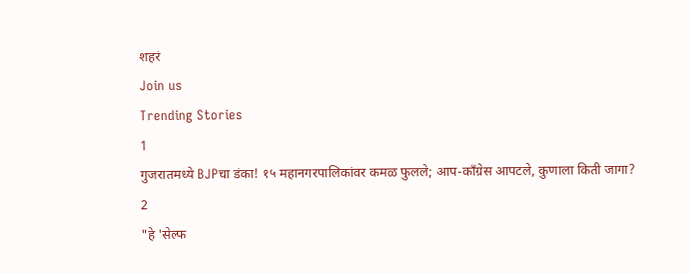शहरं
Join us
Trending Stories
1
गुजरातमध्ये BJPचा डंका! १५ महानगरपालिकांवर कमळ फुलले; आप-काँग्रेस आपटले, कुणाला किती जागा?
2
"हे 'सेल्फ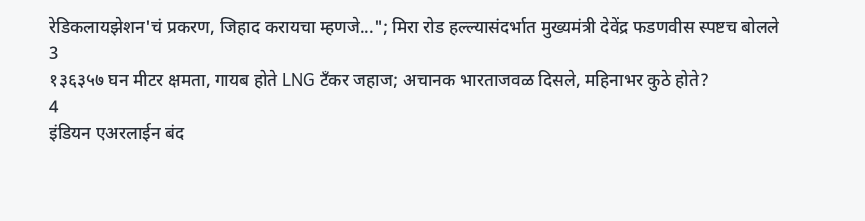रेडिकलायझेशन'चं प्रकरण, जिहाद करायचा म्हणजे..."; मिरा रोड हल्ल्यासंदर्भात मुख्यमंत्री देवेंद्र फडणवीस स्पष्टच बोलले
3
१३६३५७ घन मीटर क्षमता, गायब होते LNG टँकर जहाज; अचानक भारताजवळ दिसले, महिनाभर कुठे होते?
4
इंडियन एअरलाईन बंद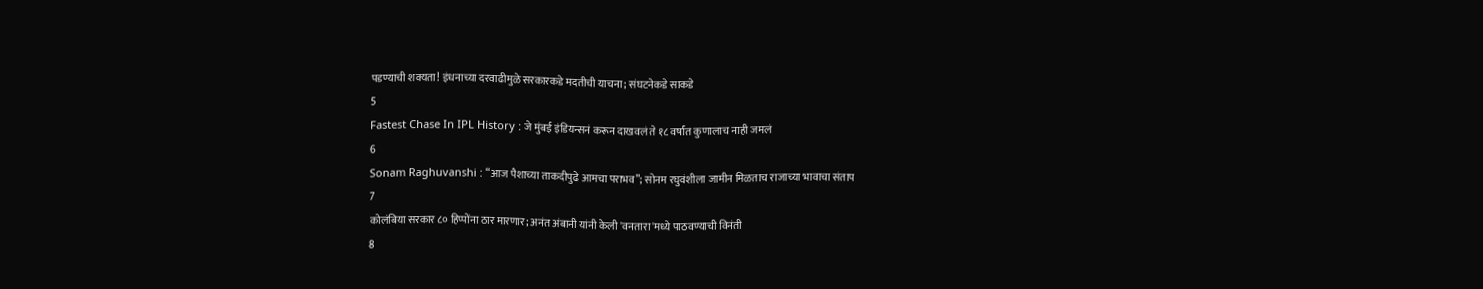पडण्याची शक्यता! इंधनाच्या दरवाढीमुळे सरकारकडे मदतीची याचना; संघटनेकडे साकडे
5
Fastest Chase In IPL History : जे मुंबई इंडियन्सनं करून दाखवलं ते १८ वर्षांत कुणालाच नाही जमलं
6
Sonam Raghuvanshi : “आज पैशाच्या ताकदीपुढे आमचा पराभव”; सोनम रघुवंशीला जामीन मिळताच राजाच्या भावाचा संताप
7
कोलंबिया सरकार ८० हिप्पोंना ठार मारणार; अनंत अंबानी यांनी केली 'वनतारा'मध्ये पाठवण्याची विनंती
8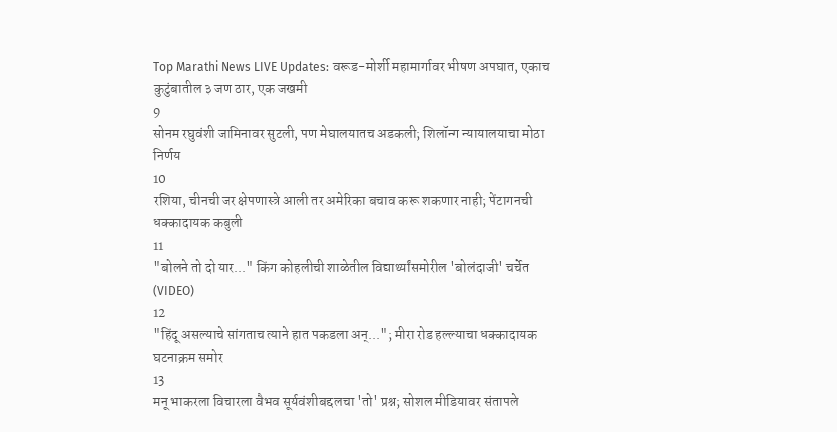Top Marathi News LIVE Updates: वरूड-मोर्शी महामार्गावर भीषण अपघात, एकाच कुटुंबातील ३ जण ठार, एक जखमी
9
सोनम रघुवंशी जामिनावर सुटली, पण मेघालयातच अडकली; शिलॉन्ग न्यायालयाचा मोठा निर्णय
10
रशिया, चीनची जर क्षेपणास्त्रे आली तर अमेरिका बचाव करू शकणार नाही; पेंटागनची धक्कादायक कबुली
11
"बोलने तो दो यार..." किंग कोहलीची शाळेतील विद्यार्थ्यांसमोरील 'बोलंदाजी' चर्चेत (VIDEO)
12
"हिंदू असल्याचे सांगताच त्याने हात पकडला अन्..."; मीरा रोड हल्ल्याचा धक्कादायक घटनाक्रम समोर
13
मनू भाकरला विचारला वैभव सूर्यवंशीबद्दलचा 'तो' प्रश्न; सोशल मीडियावर संतापले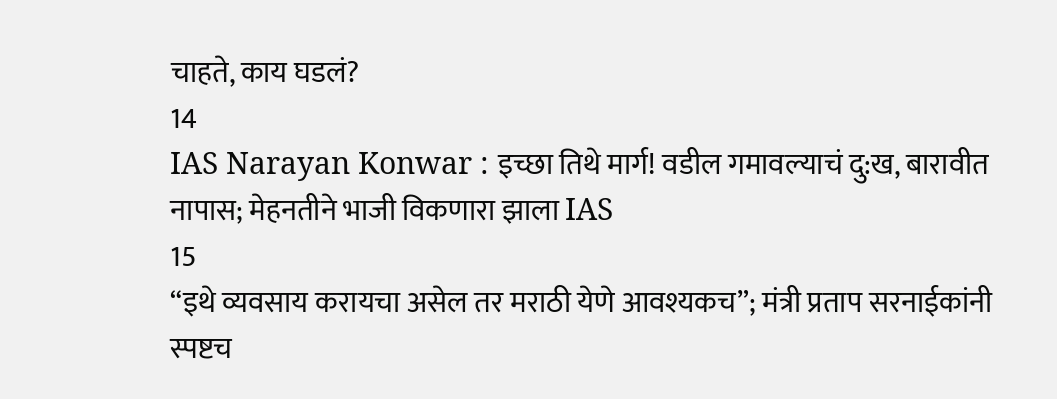चाहते, काय घडलं?
14
IAS Narayan Konwar : इच्छा तिथे मार्ग! वडील गमावल्याचं दु:ख, बारावीत नापास; मेहनतीने भाजी विकणारा झाला IAS
15
“इथे व्यवसाय करायचा असेल तर मराठी येणे आवश्यकच”; मंत्री प्रताप सरनाईकांनी स्पष्टच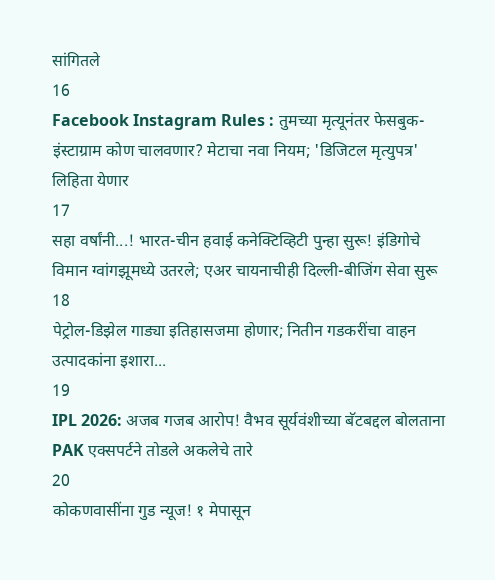सांगितले
16
Facebook Instagram Rules : तुमच्या मृत्यूनंतर फेसबुक-इंस्टाग्राम कोण चालवणार? मेटाचा नवा नियम; 'डिजिटल मृत्युपत्र' लिहिता येणार
17
सहा वर्षांनी...! भारत-चीन हवाई कनेक्टिव्हिटी पुन्हा सुरू! इंडिगोचे विमान ग्वांगझूमध्ये उतरले; एअर चायनाचीही दिल्ली-बीजिंग सेवा सुरू
18
पेट्रोल-डिझेल गाड्या इतिहासजमा होणार; नितीन गडकरींचा वाहन उत्पादकांना इशारा...
19
IPL 2026: अजब गजब आरोप! वैभव सूर्यवंशीच्या बॅटबद्दल बोलताना PAK एक्सपर्टने तोडले अकलेचे तारे
20
कोकणवासींना गुड न्यूज! १ मेपासून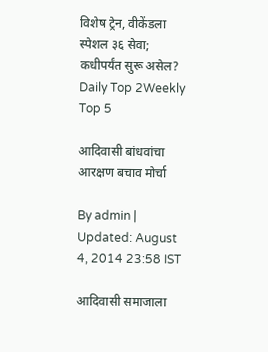विशेष ट्रेन, वीकेंडला स्पेशल ३६ सेवा; कधीपर्यंत सुरू असेल?
Daily Top 2Weekly Top 5

आदिवासी बांधवांचा आरक्षण बचाव मोर्चा

By admin | Updated: August 4, 2014 23:58 IST

आदिवासी समाजाला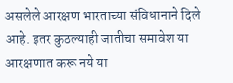असलेले आरक्षण भारताच्या संविधानाने दिले आहे. इतर कुठल्याही जातीचा समावेश या आरक्षणात करू नये या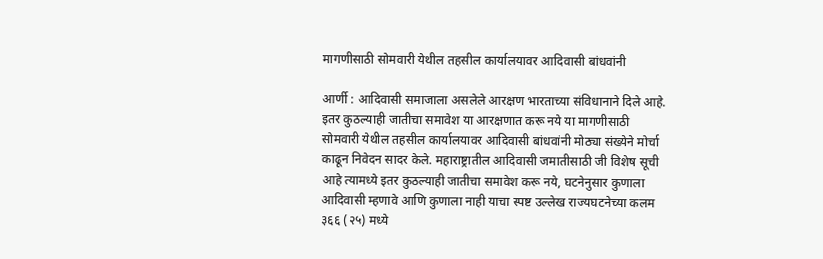मागणीसाठी सोमवारी येथील तहसील कार्यालयावर आदिवासी बांधवांनी

आर्णी : आदिवासी समाजाला असलेले आरक्षण भारताच्या संविधानाने दिले आहे. इतर कुठल्याही जातीचा समावेश या आरक्षणात करू नये या मागणीसाठी सोमवारी येथील तहसील कार्यालयावर आदिवासी बांधवांनी मोठ्या संख्येने मोर्चा काढून निवेदन सादर केले. महाराष्ट्रातील आदिवासी जमातीसाठी जी विशेष सूची आहे त्यामध्ये इतर कुठल्याही जातीचा समावेश करू नये, घटनेनुसार कुणाला आदिवासी म्हणावे आणि कुणाला नाही याचा स्पष्ट उल्लेख राज्यघटनेच्या कलम ३६६ (२५) मध्ये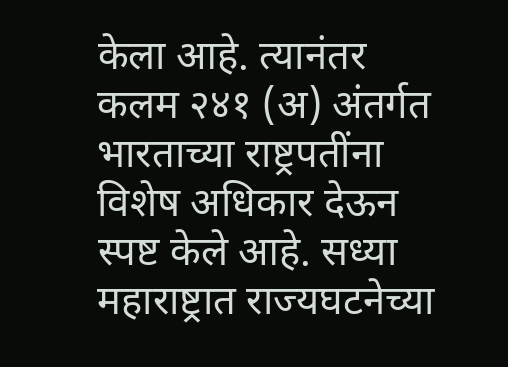केला आहे. त्यानंतर कलम २४१ (अ) अंतर्गत भारताच्या राष्ट्रपतींना विशेष अधिकार देऊन स्पष्ट केले आहे. सध्या महाराष्ट्रात राज्यघटनेच्या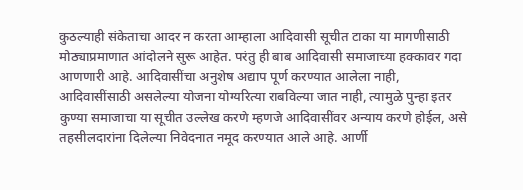कुठल्याही संकेताचा आदर न करता आम्हाला आदिवासी सूचीत टाका या मागणीसाठी मोठ्याप्रमाणात आंदोलने सुरू आहेत. परंतु ही बाब आदिवासी समाजाच्या हक्कावर गदा आणणारी आहे. आदिवासींचा अनुशेष अद्याप पूर्ण करण्यात आलेला नाही, आदिवासींसाठी असलेल्या योजना योग्यरित्या राबविल्या जात नाही, त्यामुळे पुन्हा इतर कुण्या समाजाचा या सूचीत उल्लेख करणे म्हणजे आदिवासींवर अन्याय करणे होईल, असे तहसीलदारांना दिलेल्या निवेदनात नमूद करण्यात आले आहे. आर्णी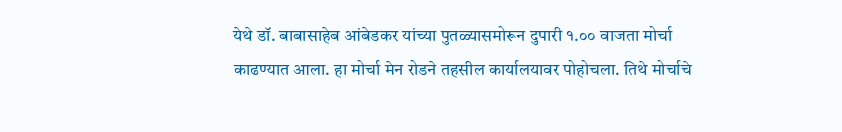येथे डॉ. बाबासाहेब आंबेडकर यांच्या पुतळ्यासमोरून दुपारी १.०० वाजता मोर्चा काढण्यात आला. हा मोर्चा मेन रोडने तहसील कार्यालयावर पोहोचला. तिथे मोर्चाचे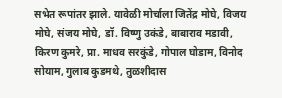सभेत रूपांतर झाले. यावेळी मोर्चाला जितेंद्र मोघे, विजय मोघे, संजय मोघे, डॉ. विष्णु उकंडे, बाबाराव मडावी, किरण कुमरे, प्रा. माधव सरकुंडे, गोपाल घोडाम, विनोद सोयाम, गुलाब कुडमथे, तुळशीदास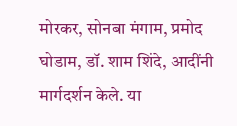मोरकर, सोनबा मंगाम, प्रमोद घोडाम, डॉ. शाम शिंदे, आदींनी मार्गदर्शन केले. या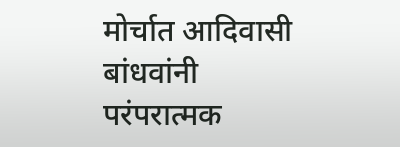मोर्चात आदिवासी बांधवांनी परंपरात्मक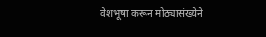वेशभूषा करून मोठ्यासंख्येने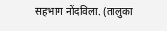सहभाग नोंदविला. (तालुका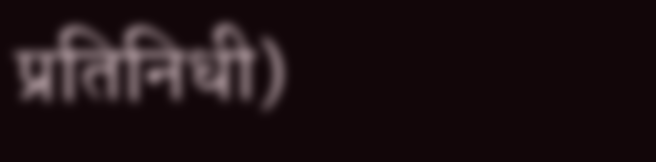प्रतिनिधी)